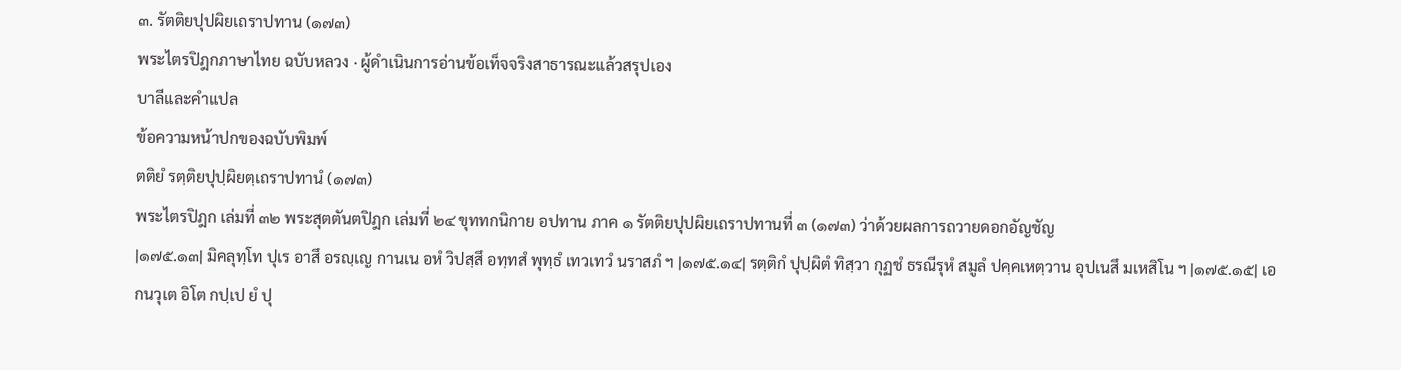๓. รัตติยปุปผิยเถราปทาน (๑๗๓)
พระไตรปิฎกภาษาไทย ฉบับหลวง · ผู้ดำเนินการอ่านข้อเท็จจริงสาธารณะแล้วสรุปเอง
บาลีและคำแปล
ข้อความหน้าปกของฉบับพิมพ์
ตติยํ รตฺติยปุปฺผิยตฺเถราปทานํ (๑๗๓)
พระไตรปิฎก เล่มที่ ๓๒ พระสุตตันตปิฎก เล่มที่ ๒๔ ขุททกนิกาย อปทาน ภาค ๑ รัตติยปุปผิยเถราปทานที่ ๓ (๑๗๓) ว่าด้วยผลการถวายดอกอัญชัญ
|๑๗๕.๑๓| มิคลุทฺโท ปุเร อาสึ อรญฺเญ กานเน อหํ วิปสฺสึ อทฺทสํ พุทฺธํ เทวเทวํ นราสภํ ฯ |๑๗๕.๑๔| รตฺติกํ ปุปฺผิตํ ทิสฺวา กุฏชํ ธรณีรุหํ สมูลํ ปคฺคเหตฺวาน อุปเนสึ มเหสิโน ฯ |๑๗๕.๑๕| เอกนวุเต อิโต กปฺเป ยํ ปุ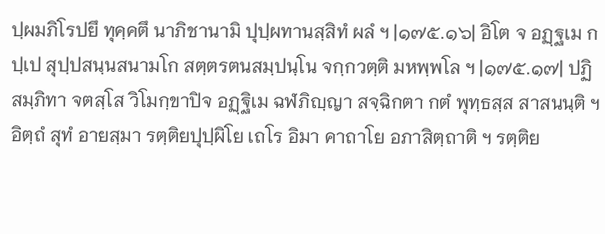ปฺผมภิโรปยึ ทุคฺคตึ นาภิชานามิ ปุปฺผทานสฺสิทํ ผลํ ฯ |๑๗๕.๑๖| อิโต จ อฏฺฐเม กปฺเป สุปฺปสนฺนสนามโก สตฺตรตนสมฺปนฺโน จกฺกวตฺติ มหพฺพโล ฯ |๑๗๕.๑๗| ปฏิสมฺภิทา จตสฺโส วิโมกฺขาปิจ อฏฺฐิเม ฉฬภิญฺญา สจฺฉิกตา กตํ พุทฺธสฺส สาสนนฺติ ฯ อิตฺถํ สุทํ อายสฺมา รตฺติยปุปฺผิโย เถโร อิมา คาถาโย อภาสิตฺถาติ ฯ รตฺติย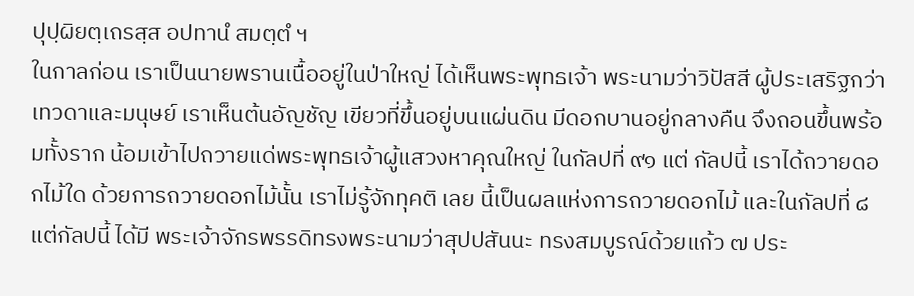ปุปฺผิยตฺเถรสฺส อปทานํ สมตฺตํ ฯ
ในกาลก่อน เราเป็นนายพรานเนื้ออยู่ในป่าใหญ่ ได้เห็นพระพุทธเจ้า พระนามว่าวิปัสสี ผู้ประเสริฐกว่าเทวดาและมนุษย์ เราเห็นต้นอัญชัญ เขียวที่ขึ้นอยู่บนแผ่นดิน มีดอกบานอยู่กลางคืน จึงถอนขึ้นพร้อมทั้งราก น้อมเข้าไปถวายแด่พระพุทธเจ้าผู้แสวงหาคุณใหญ่ ในกัลปที่ ๙๑ แต่ กัลปนี้ เราได้ถวายดอกไม้ใด ด้วยการถวายดอกไม้นั้น เราไม่รู้จักทุคติ เลย นี้เป็นผลแห่งการถวายดอกไม้ และในกัลปที่ ๘ แต่กัลปนี้ ได้มี พระเจ้าจักรพรรดิทรงพระนามว่าสุปปสันนะ ทรงสมบูรณ์ด้วยแก้ว ๗ ประ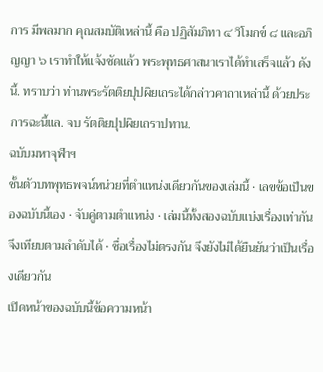การ มีพลมาก คุณสมบัติเหล่านี้ คือ ปฏิสัมภิทา ๔ วิโมกข์ ๘ และอภิญญา ๖ เราทำให้แจ้งชัดแล้ว พระพุทธศาสนาเราได้ทำเสร็จแล้ว ดังนี้. ทราบว่า ท่านพระรัตติยปุปผิยเถระได้กล่าวคาถาเหล่านี้ ด้วยประการฉะนี้แล. จบ รัตติยปุปผิยเถราปทาน.
ฉบับมหาจุฬาฯ
ชั้นตัวบทพุทธพจน์หน่วยที่ตำแหน่งเดียวกันของเล่มนี้ · เลขข้อเป็นของฉบับนี้เอง · จับคู่ตามตำแหน่ง · เล่มนี้ทั้งสองฉบับแบ่งเรื่องเท่ากัน จึงเทียบตามลำดับได้ · ชื่อเรื่องไม่ตรงกัน จึงยังไม่ได้ยืนยันว่าเป็นเรื่องเดียวกัน
เปิดหน้าของฉบับนี้ข้อความหน้า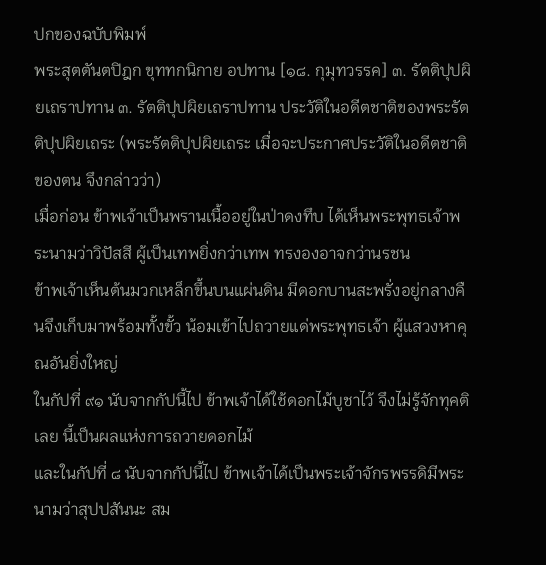ปกของฉบับพิมพ์
พระสุตตันตปิฎก ขุททกนิกาย อปทาน [๑๘. กุมุทวรรค] ๓. รัตติปุปผิยเถราปทาน ๓. รัตติปุปผิยเถราปทาน ประวัติในอดีตชาติของพระรัตติปุปผิยเถระ (พระรัตติปุปผิยเถระ เมื่อจะประกาศประวัติในอดีตชาติของตน จึงกล่าวว่า)
เมื่อก่อน ข้าพเจ้าเป็นพรานเนื้ออยู่ในป่าดงทึบ ได้เห็นพระพุทธเจ้าพระนามว่าวิปัสสี ผู้เป็นเทพยิ่งกว่าเทพ ทรงองอาจกว่านรชน
ข้าพเจ้าเห็นต้นมวกเหล็กขึ้นบนแผ่นดิน มีดอกบานสะพรั่งอยู่กลางคืนจึงเก็บมาพร้อมทั้งขั้ว น้อมเข้าไปถวายแด่พระพุทธเจ้า ผู้แสวงหาคุณอันยิ่งใหญ่
ในกัปที่ ๙๑ นับจากกัปนี้ไป ข้าพเจ้าได้ใช้ดอกไม้บูชาไว้ จึงไม่รู้จักทุคติเลย นี้เป็นผลแห่งการถวายดอกไม้
และในกัปที่ ๘ นับจากกัปนี้ไป ข้าพเจ้าได้เป็นพระเจ้าจักรพรรดิมีพระนามว่าสุปปสันนะ สม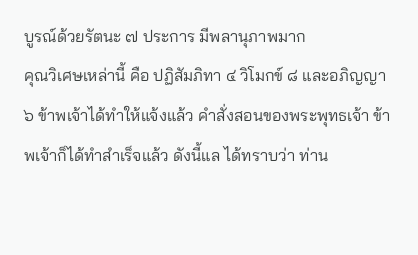บูรณ์ด้วยรัตนะ ๗ ประการ มีพลานุภาพมาก
คุณวิเศษเหล่านี้ คือ ปฏิสัมภิทา ๔ วิโมกข์ ๘ และอภิญญา ๖ ข้าพเจ้าได้ทำให้แจ้งแล้ว คำสั่งสอนของพระพุทธเจ้า ข้าพเจ้าก็ได้ทำสำเร็จแล้ว ดังนี้แล ได้ทราบว่า ท่าน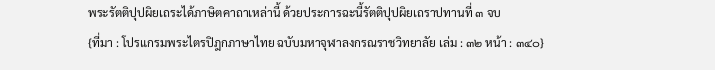พระรัตติปุปผิยเถระได้ภาษิตคาถาเหล่านี้ ด้วยประการฉะนี้รัตติปุปผิยเถราปทานที่ ๓ จบ
{ที่มา : โปรแกรมพระไตรปิฎกภาษาไทย ฉบับมหาจุฬาลงกรณราชวิทยาลัย เล่ม : ๓๒ หน้า : ๓๔๐}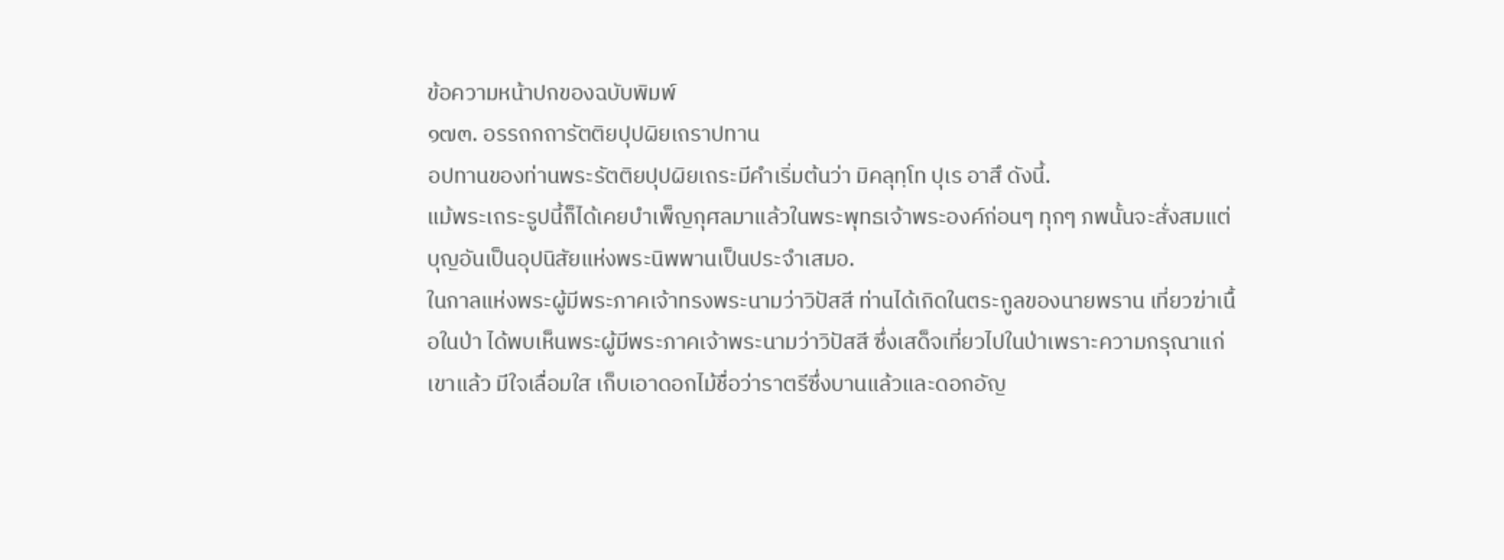ข้อความหน้าปกของฉบับพิมพ์
๑๗๓. อรรถกถารัตติยปุปผิยเถราปทาน
อปทานของท่านพระรัตติยปุปผิยเถระมีคำเริ่มต้นว่า มิคลุทฺโท ปุเร อาสึ ดังนี้.
แม้พระเถระรูปนี้ก็ได้เคยบำเพ็ญกุศลมาแล้วในพระพุทธเจ้าพระองค์ก่อนๆ ทุกๆ ภพนั้นจะสั่งสมแต่บุญอันเป็นอุปนิสัยแห่งพระนิพพานเป็นประจำเสมอ.
ในกาลแห่งพระผู้มีพระภาคเจ้าทรงพระนามว่าวิปัสสี ท่านได้เกิดในตระกูลของนายพราน เที่ยวฆ่าเนื้อในป่า ได้พบเห็นพระผู้มีพระภาคเจ้าพระนามว่าวิปัสสี ซึ่งเสด็จเที่ยวไปในป่าเพราะความกรุณาแก่เขาแล้ว มีใจเลื่อมใส เก็บเอาดอกไม้ชื่อว่าราตรีซึ่งบานแล้วและดอกอัญ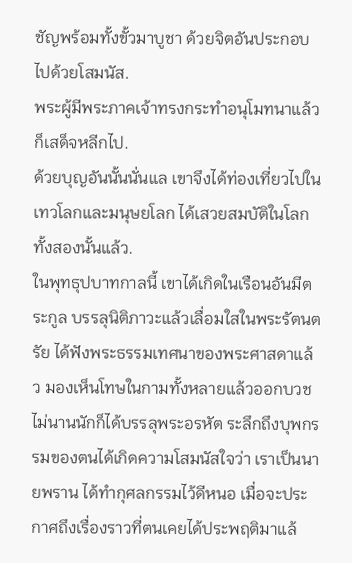ชัญพร้อมทั้งขั้วมาบูชา ด้วยจิตอันประกอบไปด้วยโสมนัส.
พระผู้มีพระภาคเจ้าทรงกระทำอนุโมทนาแล้ว ก็เสด็จหลีกไป.
ด้วยบุญอันนั้นนั่นแล เขาจึงได้ท่องเที่ยวไปในเทวโลกและมนุษยโลก ได้เสวยสมบัติในโลกทั้งสองนั้นแล้ว.
ในพุทธุปบาทกาลนี้ เขาได้เกิดในเรือนอันมีตระกูล บรรลุนิติภาวะแล้วเลื่อมใสในพระรัตนตรัย ได้ฟังพระธรรมเทศนาของพระศาสดาแล้ว มองเห็นโทษในกามทั้งหลายแล้วออกบวช ไม่นานนักก็ได้บรรลุพระอรหัต ระลึกถึงบุพกรรมของตนได้เกิดความโสมนัสใจว่า เราเป็นนายพราน ได้ทำกุศลกรรมไว้ดีหนอ เมื่อจะประกาศถึงเรื่องราวที่ตนเคยได้ประพฤติมาแล้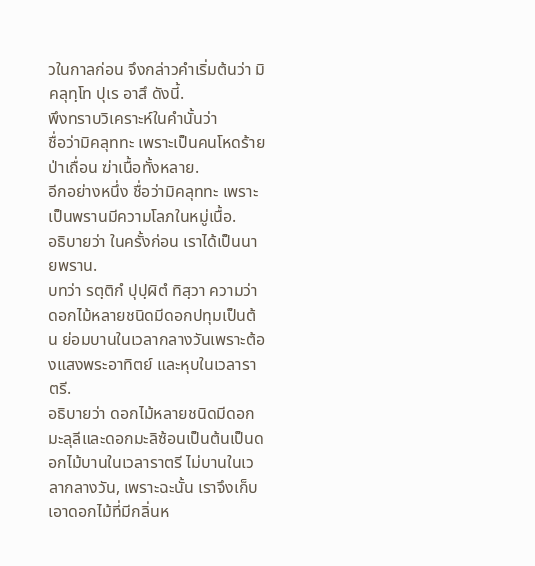วในกาลก่อน จึงกล่าวคำเริ่มต้นว่า มิคลุทฺโท ปุเร อาสึ ดังนี้.
พึงทราบวิเคราะห์ในคำนั้นว่า
ชื่อว่ามิคลุททะ เพราะเป็นคนโหดร้าย ป่าเถื่อน ฆ่าเนื้อทั้งหลาย.
อีกอย่างหนึ่ง ชื่อว่ามิคลุททะ เพราะเป็นพรานมีความโลภในหมู่เนื้อ.
อธิบายว่า ในครั้งก่อน เราได้เป็นนายพราน.
บทว่า รตฺติกํ ปุปฺผิตํ ทิสฺวา ความว่า ดอกไม้หลายชนิดมีดอกปทุมเป็นต้น ย่อมบานในเวลากลางวันเพราะต้องแสงพระอาทิตย์ และหุบในเวลาราตรี.
อธิบายว่า ดอกไม้หลายชนิดมีดอกมะลุลีและดอกมะลิซ้อนเป็นต้นเป็นดอกไม้บานในเวลาราตรี ไม่บานในเวลากลางวัน, เพราะฉะนั้น เราจึงเก็บเอาดอกไม้ที่มีกลิ่นห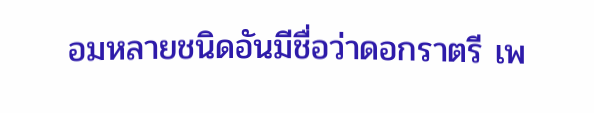อมหลายชนิดอันมีชื่อว่าดอกราตรี เพ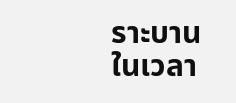ราะบานในเวลา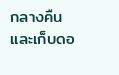กลางคืน และเก็บดอ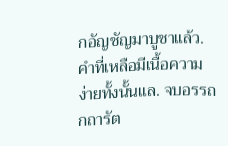กอัญชัญมาบูชาแล้ว.
คำที่เหลือมีเนื้อความง่ายทั้งนั้นแล. จบอรรถกถารัต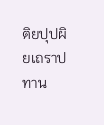ติยปุปผิยเถราปทาน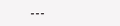---